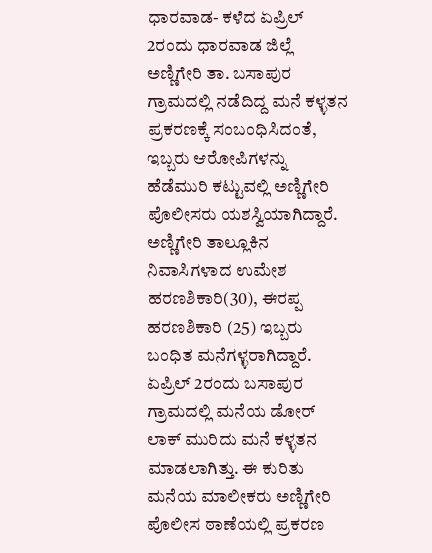ಧಾರವಾಡ- ಕಳೆದ ಏಪ್ರಿಲ್ 2ರಂದು ಧಾರವಾಡ ಜಿಲ್ಲೆ ಅಣ್ಣಿಗೇರಿ ತಾ. ಬಸಾಪುರ ಗ್ರಾಮದಲ್ಲಿ ನಡೆದಿದ್ದ ಮನೆ ಕಳ್ಳತನ ಪ್ರಕರಣಕ್ಕೆ ಸಂಬಂಧಿಸಿದಂತೆ, ಇಬ್ಬರು ಆರೋಪಿಗಳನ್ನು ಹೆಡೆಮುರಿ ಕಟ್ಟುವಲ್ಲಿ ಅಣ್ಣಿಗೇರಿ ಪೊಲೀಸರು ಯಶಸ್ವಿಯಾಗಿದ್ದಾರೆ.
ಅಣ್ಣಿಗೇರಿ ತಾಲ್ಲೂಕಿನ ನಿವಾಸಿಗಳಾದ ಉಮೇಶ ಹರಣಶಿಕಾರಿ(30), ಈರಪ್ಪ ಹರಣಶಿಕಾರಿ (25) ಇಬ್ಬರು ಬಂಧಿತ ಮನೆಗಳ್ಳರಾಗಿದ್ದಾರೆ. ಏಪ್ರಿಲ್ 2ರಂದು ಬಸಾಪುರ ಗ್ರಾಮದಲ್ಲಿ ಮನೆಯ ಡೋರ್ ಲಾಕ್ ಮುರಿದು ಮನೆ ಕಳ್ಳತನ ಮಾಡಲಾಗಿತ್ತು. ಈ ಕುರಿತು ಮನೆಯ ಮಾಲೀಕರು ಅಣ್ಣಿಗೇರಿ ಪೊಲೀಸ ಠಾಣೆಯಲ್ಲಿ ಪ್ರಕರಣ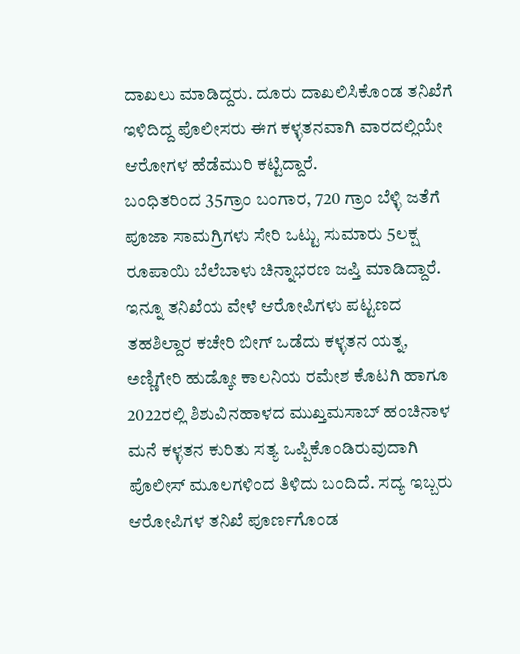ದಾಖಲು ಮಾಡಿದ್ದರು. ದೂರು ದಾಖಲಿಸಿಕೊಂಡ ತನಿಖೆಗೆ ಇಳಿದಿದ್ದ ಪೊಲೀಸರು ಈಗ ಕಳ್ಳತನವಾಗಿ ವಾರದಲ್ಲಿಯೇ ಆರೋಗಳ ಹೆಡೆಮುರಿ ಕಟ್ಟಿದ್ದಾರೆ.
ಬಂಧಿತರಿಂದ 35ಗ್ರಾಂ ಬಂಗಾರ, 720 ಗ್ರಾಂ ಬೆಳ್ಳಿ ಜತೆಗೆ ಪೂಜಾ ಸಾಮಗ್ರಿಗಳು ಸೇರಿ ಒಟ್ಟು ಸುಮಾರು 5ಲಕ್ಷ ರೂಪಾಯಿ ಬೆಲೆಬಾಳು ಚಿನ್ನಾಭರಣ ಜಪ್ತಿ ಮಾಡಿದ್ದಾರೆ.
ಇನ್ನೂ ತನಿಖೆಯ ವೇಳೆ ಆರೋಪಿಗಳು ಪಟ್ಟಣದ ತಹಶಿಲ್ದಾರ ಕಚೇರಿ ಬೀಗ್ ಒಡೆದು ಕಳ್ಳತನ ಯತ್ನ, ಅಣ್ಣಿಗೇರಿ ಹುಡ್ಕೋ ಕಾಲನಿಯ ರಮೇಶ ಕೊಟಗಿ ಹಾಗೂ 2022ರಲ್ಲಿ ಶಿಶುವಿನಹಾಳದ ಮುಖ್ತಮಸಾಬ್ ಹಂಚಿನಾಳ ಮನೆ ಕಳ್ಳತನ ಕುರಿತು ಸತ್ಯ ಒಪ್ಪಿಕೊಂಡಿರುವುದಾಗಿ ಪೊಲೀಸ್ ಮೂಲಗಳಿಂದ ತಿಳಿದು ಬಂದಿದೆ. ಸದ್ಯ ಇಬ್ಬರು ಆರೋಪಿಗಳ ತನಿಖೆ ಪೂರ್ಣಗೊಂಡ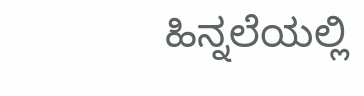ಹಿನ್ನಲೆಯಲ್ಲಿ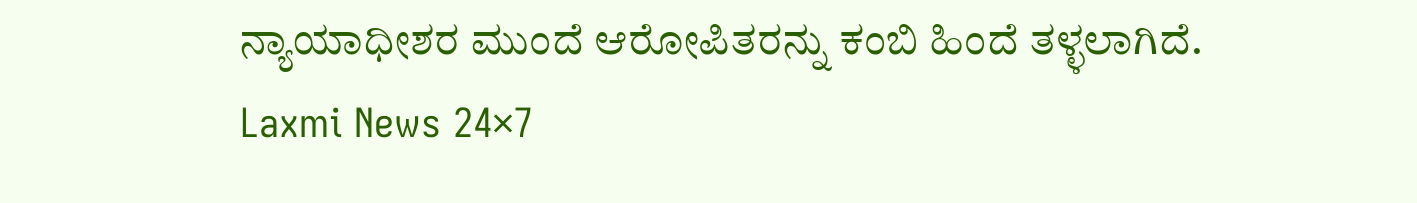ನ್ಯಾಯಾಧೀಶರ ಮುಂದೆ ಆರೋಪಿತರನ್ನು ಕಂಬಿ ಹಿಂದೆ ತಳ್ಳಲಾಗಿದೆ.
Laxmi News 24×7